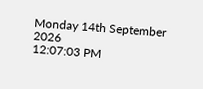Monday 14th September 2026
12:07:03 PM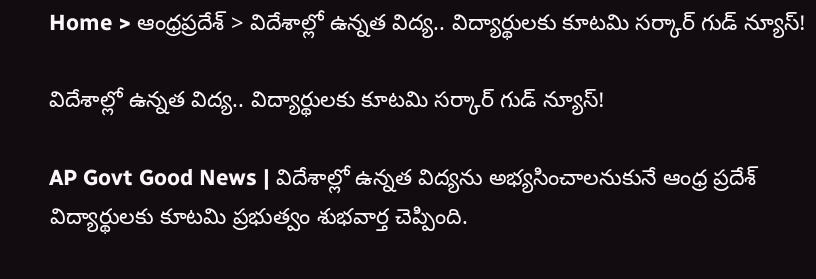Home > ఆంధ్రప్రదేశ్ > విదేశాల్లో ఉన్నత విద్య.. విద్యార్థులకు కూటమి సర్కార్ గుడ్ న్యూస్!

విదేశాల్లో ఉన్నత విద్య.. విద్యార్థులకు కూటమి సర్కార్ గుడ్ న్యూస్!

AP Govt Good News | విదేశాల్లో ఉన్నత విద్యను అభ్యసించాలనుకునే ఆంధ్ర ప్రదేశ్ విద్యార్థులకు కూటమి ప్రభుత్వం శుభవార్త చెప్పింది.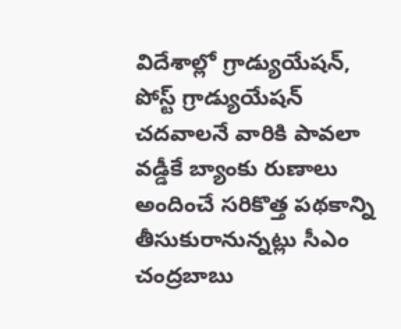విదేశాల్లో గ్రాడ్యుయేషన్, పోస్ట్ గ్రాడ్యుయేషన్ చదవాలనే వారికి పావలా వడ్డీకే బ్యాంకు రుణాలు అందించే సరికొత్త పథకాన్ని తీసుకురానున్నట్లు సీఎం చంద్రబాబు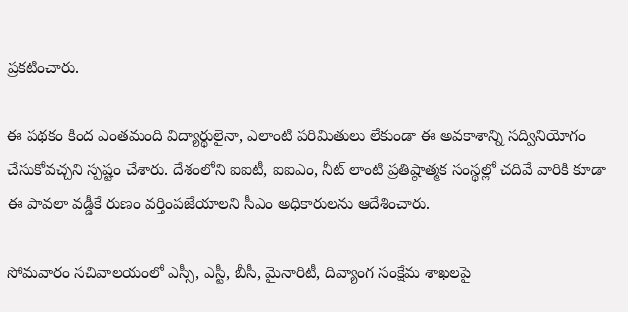ప్రకటించారు.

ఈ పథకం కింద ఎంతమంది విద్యార్థులైనా, ఎలాంటి పరిమితులు లేకుండా ఈ అవకాశాన్ని సద్వినియోగం చేసుకోవచ్చని స్పష్టం చేశారు. దేశంలోని ఐఐటీ, ఐఐఎం, నీట్ లాంటి ప్రతిష్ఠాత్మక సంస్థల్లో చదివే వారికి కూడా ఈ పావలా వడ్డీకే రుణం వర్తింపజేయాలని సీఎం అధికారులను ఆదేశించారు.

సోమవారం సచివాలయంలో ఎస్సీ, ఎస్టీ, బీసీ, మైనారిటీ, దివ్యాంగ సంక్షేమ శాఖలపై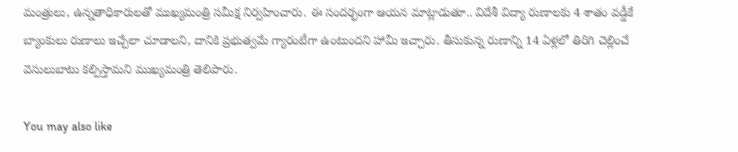మంత్రులు, ఉన్నతాధికారులతో ముఖ్యమంత్రి సమీక్ష నిర్వహించారు. ఈ సందర్భంగా ఆయన మాట్లాడుతూ.. విదేశీ విద్యా రుణాలకు 4 శాతం వడ్డీకే బ్యాంకులు రుణాలు ఇచ్చేలా చూడాలని, దానికి ప్రభుత్వమే గ్యారంటీగా ఉంటుందని హామీ ఇచ్చారు. తీసుకున్న రుణాన్ని 14 ఏళ్లలో తిరిగి చెల్లించే వెసులుబాటు కల్పిస్తామని ముఖ్యమంత్రి తెలిపారు.

You may also like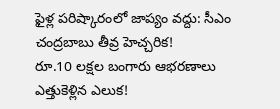ఫైళ్ల పరిష్కారంలో జాప్యం వద్దు: సీఎం చంద్రబాబు తీవ్ర హెచ్చరిక!
రూ.10 లక్షల బంగారు ఆభరణాలు ఎత్తుకెళ్లిన ఎలుక!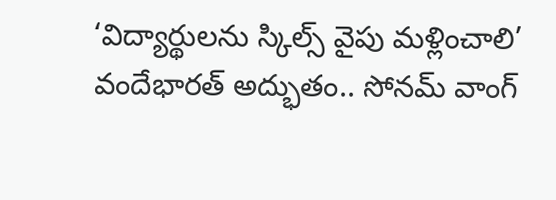‘విద్యార్థులను స్కిల్స్ వైపు మళ్లించాలి’
వందేభారత్ అద్భుతం.. సోనమ్ వాంగ్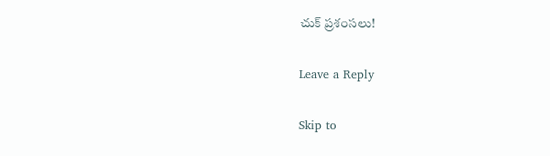చుక్ ప్రశంసలు!

Leave a Reply

Skip to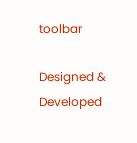toolbar

Designed & Developed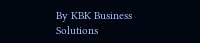By KBK Business Solutions